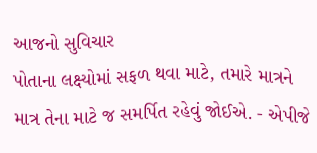આજનો સુવિચાર
પોતાના લક્ષ્યોમાં સફળ થવા માટે, તમારે માત્રને માત્ર તેના માટે જ સમર્પિત રહેવું જોઈએ. - એપીજે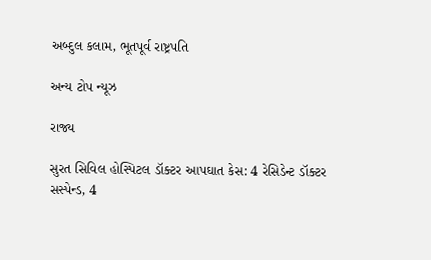અબ્દુલ કલામ, ભૂતપૂર્વ રાષ્ટ્રપતિ

અન્ય ટોપ ન્યૂઝ

રાજ્ય

સુરત સિવિલ હોસ્પિટલ ડૉક્ટર આપઘાત કેસ: 4 રેસિડેન્ટ ડૉક્ટર સસ્પેન્ડ, 4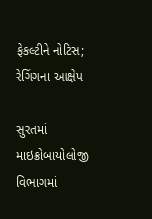ફેકલ્ટીને નોટિસ; રેગિંગના આક્ષેપ

સુરતમાં માઇક્રોબાયોલોજી વિભાગમાં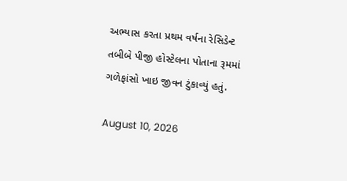અભ્યાસ કરતા પ્રથમ વર્ષના રેસિડેન્ટ તબીબે પીજી હોસ્ટેલના પોતાના રૂમમાં ગળેફાંસો ખાઇ જીવન ટુંકાવ્યું હતું.

August 10, 2026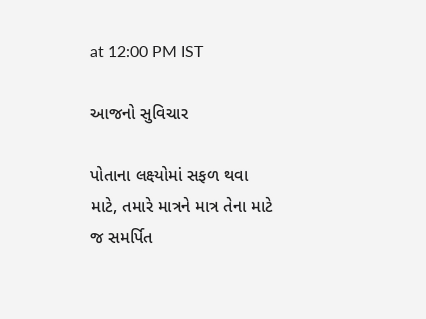at 12:00 PM IST

આજનો સુવિચાર

પોતાના લક્ષ્યોમાં સફળ થવા માટે, તમારે માત્રને માત્ર તેના માટે જ સમર્પિત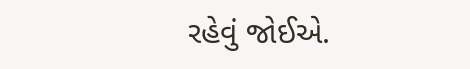રહેવું જોઈએ.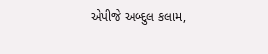એપીજે અબ્દુલ કલામ,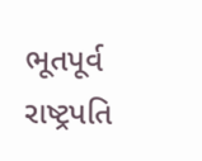ભૂતપૂર્વ રાષ્ટ્રપતિ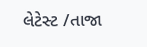લેટેસ્ટ /તાજા